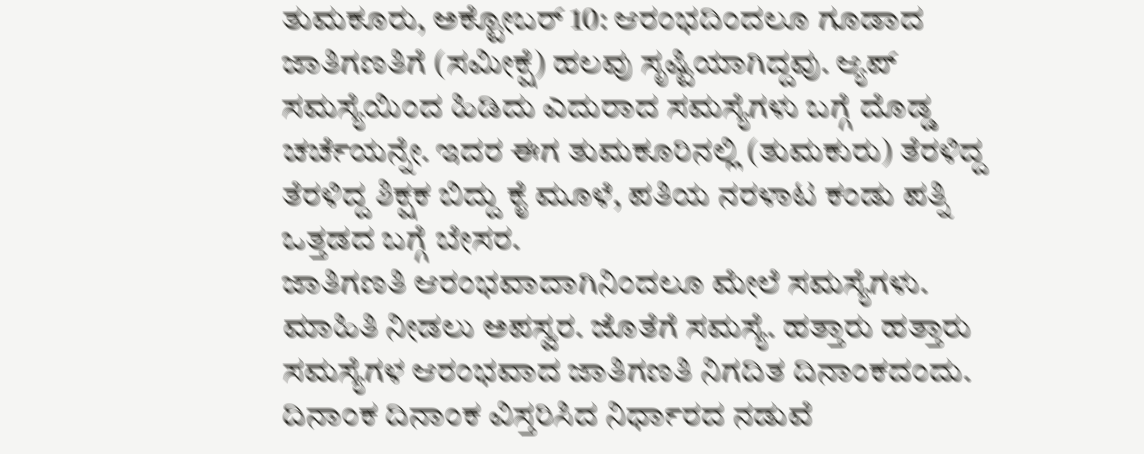ತುಮಕೂರು, ಅಕ್ಟೋಬರ್ 10: ಆರಂಭದಿಂದಲೂ ಗೂಡಾದ ಜಾತಿಗಣತಿಗೆ (ಸಮೀಕ್ಷೆ) ಹಲವು ಸೃಷ್ಟಿಯಾಗಿದ್ದವು. ಆ್ಯಪ್ ಸಮಸ್ಯೆಯಿಂದ ಹಿಡಿದು ಎದುರಾದ ಸಮಸ್ಯೆಗಳು ಬಗ್ಗೆ ದೊಡ್ಡ ಚರ್ಚೆಯನ್ನೇ. ಇದರ ಈಗ ತುಮಕೂರಿನಲ್ಲಿ (ತುಮಕುರು) ತೆರಳಿದ್ದ ತೆರಳಿದ್ದ ಶಿಕ್ಷಕ ಬಿದ್ದು ಕೈ ಮೂಳೆ, ಪತಿಯ ನರಳಾಟ ಕಂಡು ಪತ್ನಿ ಒತ್ತಡದ ಬಗ್ಗೆ ಬೇಸರ.
ಜಾತಿಗಣತಿ ಆರಂಭವಾದಾಗಿನಿಂದಲೂ ಮೇಲೆ ಸಮಸ್ಯೆಗಳು. ಮಾಹಿತಿ ನೀಡಲು ಅಪಸ್ವರ. ಜೊತೆಗೆ ಸಮಸ್ಯೆ. ಹತ್ತಾರು ಹತ್ತಾರು ಸಮಸ್ಯೆಗಳ ಆರಂಭವಾದ ಜಾತಿಗಣತಿ ನಿಗದಿತ ದಿನಾಂಕದಂದು. ದಿನಾಂಕ ದಿನಾಂಕ ವಿಸ್ತರಿಸಿದ ನಿರ್ಧಾರದ ನಡುವೆ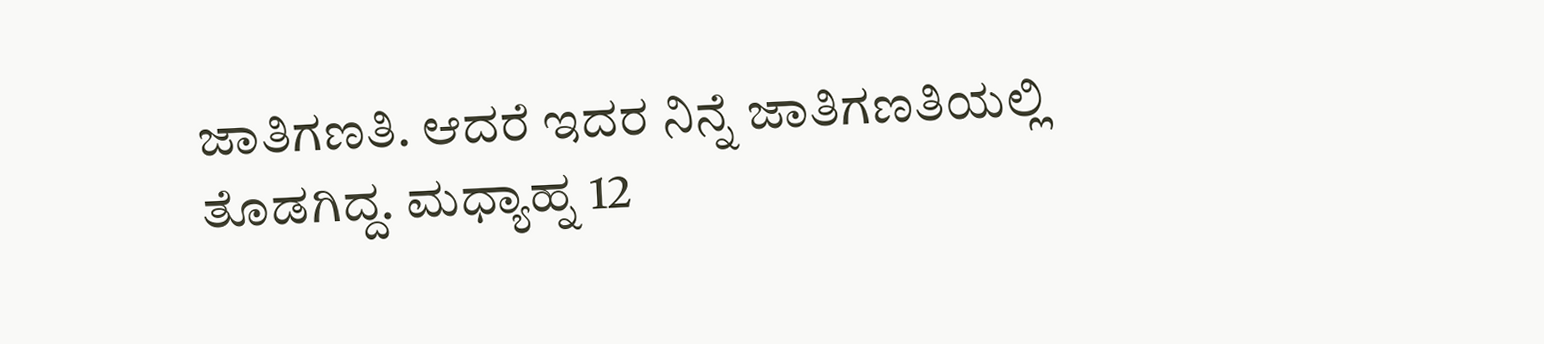ಜಾತಿಗಣತಿ. ಆದರೆ ಇದರ ನಿನ್ನೆ ಜಾತಿಗಣತಿಯಲ್ಲಿ ತೊಡಗಿದ್ದ. ಮಧ್ಯಾಹ್ನ 12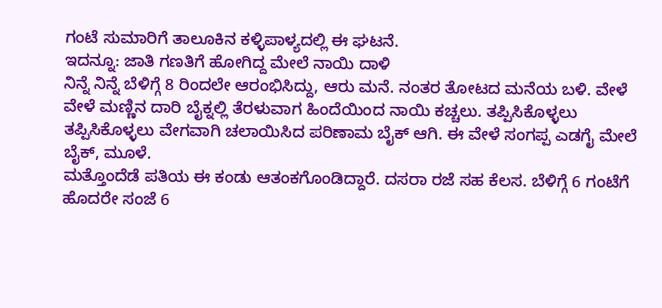ಗಂಟೆ ಸುಮಾರಿಗೆ ತಾಲೂಕಿನ ಕಳ್ಳಿಪಾಳ್ಯದಲ್ಲಿ ಈ ಘಟನೆ.
ಇದನ್ನೂ: ಜಾತಿ ಗಣತಿಗೆ ಹೋಗಿದ್ದ ಮೇಲೆ ನಾಯಿ ದಾಳಿ
ನಿನ್ನೆ ನಿನ್ನೆ ಬೆಳಿಗ್ಗೆ 8 ರಿಂದಲೇ ಆರಂಭಿಸಿದ್ದು, ಆರು ಮನೆ. ನಂತರ ತೋಟದ ಮನೆಯ ಬಳಿ. ವೇಳೆ ವೇಳೆ ಮಣ್ಣಿನ ದಾರಿ ಬೈಕ್ನಲ್ಲಿ ತೆರಳುವಾಗ ಹಿಂದೆಯಿಂದ ನಾಯಿ ಕಚ್ಚಲು. ತಪ್ಪಿಸಿಕೊಳ್ಳಲು ತಪ್ಪಿಸಿಕೊಳ್ಳಲು ವೇಗವಾಗಿ ಚಲಾಯಿಸಿದ ಪರಿಣಾಮ ಬೈಕ್ ಆಗಿ. ಈ ವೇಳೆ ಸಂಗಪ್ಪ ಎಡಗೈ ಮೇಲೆ ಬೈಕ್, ಮೂಳೆ.
ಮತ್ತೊಂದೆಡೆ ಪತಿಯ ಈ ಕಂಡು ಆತಂಕಗೊಂಡಿದ್ದಾರೆ. ದಸರಾ ರಜೆ ಸಹ ಕೆಲಸ. ಬೆಳಿಗ್ಗೆ 6 ಗಂಟೆಗೆ ಹೊದರೇ ಸಂಜೆ 6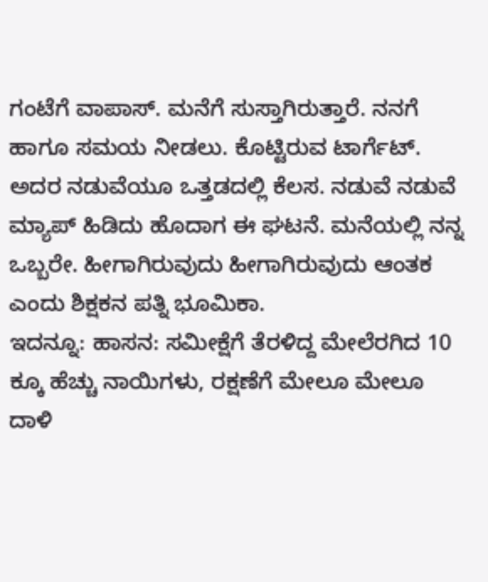ಗಂಟೆಗೆ ವಾಪಾಸ್. ಮನೆಗೆ ಸುಸ್ತಾಗಿರುತ್ತಾರೆ. ನನಗೆ ಹಾಗೂ ಸಮಯ ನೀಡಲು. ಕೊಟ್ಟಿರುವ ಟಾರ್ಗೆಟ್. ಅದರ ನಡುವೆಯೂ ಒತ್ತಡದಲ್ಲಿ ಕೆಲಸ. ನಡುವೆ ನಡುವೆ ಮ್ಯಾಪ್ ಹಿಡಿದು ಹೊದಾಗ ಈ ಘಟನೆ. ಮನೆಯಲ್ಲಿ ನನ್ನ ಒಬ್ಬರೇ. ಹೀಗಾಗಿರುವುದು ಹೀಗಾಗಿರುವುದು ಆಂತಕ ಎಂದು ಶಿಕ್ಷಕನ ಪತ್ನಿ ಭೂಮಿಕಾ.
ಇದನ್ನೂ: ಹಾಸನ: ಸಮೀಕ್ಷೆಗೆ ತೆರಳಿದ್ದ ಮೇಲೆರಗಿದ 10 ಕ್ಕೂ ಹೆಚ್ಚು ನಾಯಿಗಳು, ರಕ್ಷಣೆಗೆ ಮೇಲೂ ಮೇಲೂ ದಾಳಿ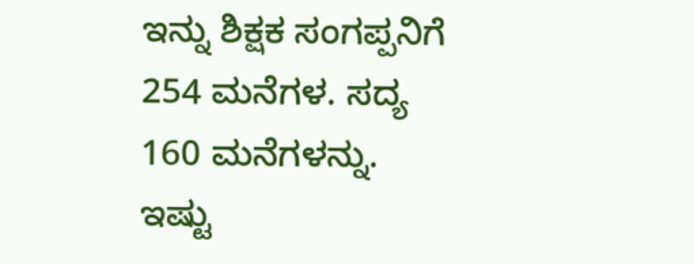ಇನ್ನು ಶಿಕ್ಷಕ ಸಂಗಪ್ಪನಿಗೆ 254 ಮನೆಗಳ. ಸದ್ಯ 160 ಮನೆಗಳನ್ನು. ಇಷ್ಟು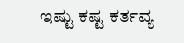ಇಷ್ಟು ಕಷ್ಟ ಕರ್ತವ್ಯ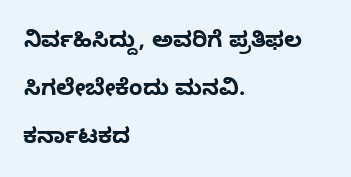ನಿರ್ವಹಿಸಿದ್ದು, ಅವರಿಗೆ ಪ್ರತಿಫಲ ಸಿಗಲೇಬೇಕೆಂದು ಮನವಿ.
ಕರ್ನಾಟಕದ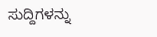ಸುದ್ದಿಗಳನ್ನು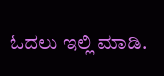ಓದಲು ಇಲ್ಲಿ ಮಾಡಿ.